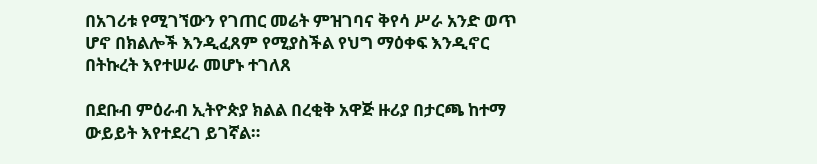በአገሪቱ የሚገኘውን የገጠር መሬት ምዝገባና ቅየሳ ሥራ አንድ ወጥ ሆኖ በክልሎች እንዲፈጸም የሚያስችል የህግ ማዕቀፍ እንዲኖር በትኩረት እየተሠራ መሆኑ ተገለጸ

በደቡብ ምዕራብ ኢትዮጵያ ክልል በረቂቅ አዋጅ ዙሪያ በታርጫ ከተማ ውይይት እየተደረገ ይገኛል።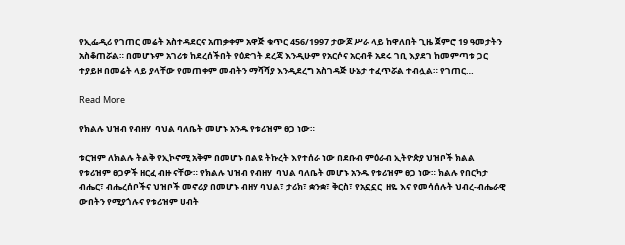የኢፌዲሪ የገጠር መሬት አስተዳደርና አጠቃቀም አዋጅ ቁጥር 456/1997 ታውጆ ሥራ ላይ ከዋለበት ጊዜ ጀምሮ 19 ዓመታትን አስቆጠሯል። በመሆኑም አገሪቱ ከደረሰችበት የዕድገት ደረጃ እንዲሁም የአርሶና አርብቶ አደሩ ገቢ እያደገ ከመምጣቱ ጋር ተያይዞ በመሬት ላይ ያላቸው የመጠቀም መብትን ማሻሻያ እንዲደረግ አስገዳጅ ሁኔታ ተፈጥሯል ተብሏል። የገጠር…

Read More

የክልሉ ህዝብ የብዘሃ  ባህል ባለቤት መሆኑ አንዱ የቱሪዝም ፀጋ ነው።

ቱርዝም ለክልሉ ትልቅ የኢኮኖሚ አቅም በመሆኑ በልዩ ትኩረት እየተሰራ ነው በደቡብ ምዕራብ ኢትዮጵያ ህዝቦች ክልል የቱሪዝም ፀጋዎች ዘርፈ ብዙ ናቸው። የክልሉ ህዝብ የብዘሃ  ባህል ባለቤት መሆኑ አንዱ የቱሪዝም ፀጋ ነው። ክልሉ የበርካታ ብሔር፣ ብሔረሰቦችና ህዝቦች መኖሪያ በመሆኑ ብዘሃ ባህል፣ ታሪክ፣ ቋንቋ፣ ቅርስ፣ የአኗኗር  ዘዬ እና የመሳሰሉት ህብረ-ብሔራዊ ውበትን የሚያጎሉና የቱሪዝም ሀብት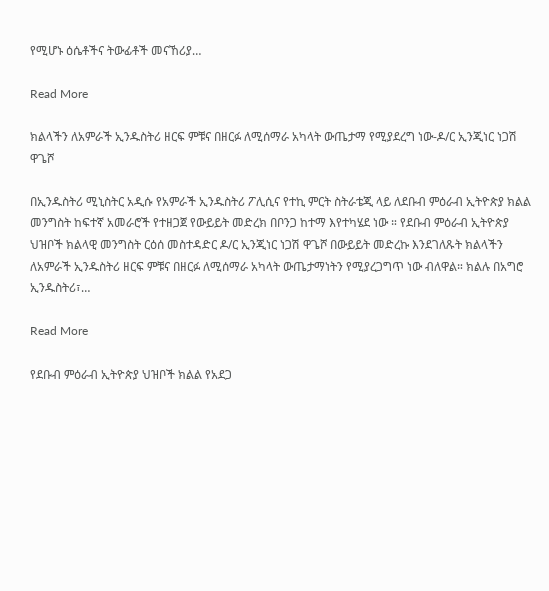የሚሆኑ ዕሴቶችና ትውፊቶች መናኸሪያ…

Read More

ክልላችን ለአምራች ኢንዱስትሪ ዘርፍ ምቹና በዘርፉ ለሚሰማራ አካላት ውጤታማ የሚያደረግ ነው-ዶ/ር ኢንጂነር ነጋሽ ዋጌሾ

በኢንዱስትሪ ሚኒስትር አዲሱ የአምራች ኢንዱስትሪ ፖሊሲና የተኪ ምርት ስትራቴጂ ላይ ለደቡብ ምዕራብ ኢትዮጵያ ክልል መንግስት ከፍተኛ አመራሮች የተዘጋጀ የውይይት መድረክ በቦንጋ ከተማ እየተካሄደ ነው ። የደቡብ ምዕራብ ኢትዮጵያ ህዝቦች ክልላዊ መንግስት ርዕሰ መስተዳድር ዶ/ር ኢንጂነር ነጋሽ ዋጌሾ በውይይት መድረኩ እንደገለጹት ክልላችን ለአምራች ኢንዱስትሪ ዘርፍ ምቹና በዘርፉ ለሚሰማራ አካላት ውጤታማነትን የሚያረጋግጥ ነው ብለዋል። ክልሉ በአግሮ ኢንዱስትሪ፣…

Read More

የደቡብ ምዕራብ ኢትዮጵያ ህዝቦች ክልል የአደጋ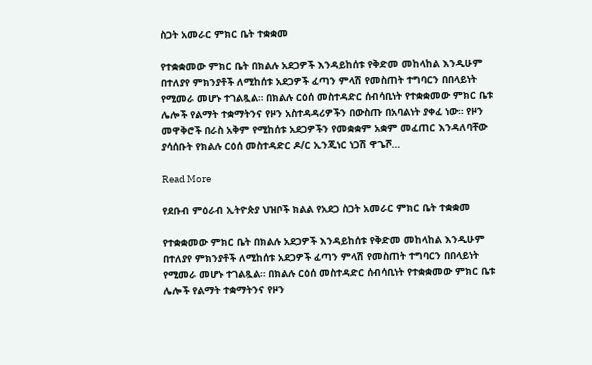ስጋት አመራር ምክር ቤት ተቋቋመ

የተቋቋመው ምክር ቤት በክልሉ አደጋዎች እንዳይከሰቱ የቅድመ መከላከል እንዲሁም በተለያየ ምክንያቶች ለሚከሰቱ አደጋዎች ፈጣን ምላሽ የመስጠት ተግባርን በበላይነት የሚመራ መሆኑ ተገልጿል። በክልሉ ርዕሰ መስተዳድር ሰብሳቢነት የተቋቋመው ምክር ቤቱ ሌሎች የልማት ተቋማትንና የዞን አስተዳዳሪዎችን በውስጡ በአባልነት ያቀፈ ነው። የዞን መዋቅሮች በራስ አቅም የሚከሰቱ አደጋዎችን የመቋቋም አቋም መፈጠር እንዳለባቸው ያሳሰቡት የክልሉ ርዕሰ መስተዳድር ዶ/ር ኢንጂነር ነጋሽ ዋጌሾ…

Read More

የደቡብ ምዕራብ ኢትዮጵያ ህዝቦች ክልል የአደጋ ስጋት አመራር ምክር ቤት ተቋቋመ

የተቋቋመው ምክር ቤት በክልሉ አደጋዎች እንዳይከሰቱ የቅድመ መከላከል እንዲሁም በተለያየ ምክንያቶች ለሚከሰቱ አደጋዎች ፈጣን ምላሽ የመስጠት ተግባርን በበላይነት የሚመራ መሆኑ ተገልጿል። በክልሉ ርዕሰ መስተዳድር ሰብሳቢነት የተቋቋመው ምክር ቤቱ ሌሎች የልማት ተቋማትንና የዞን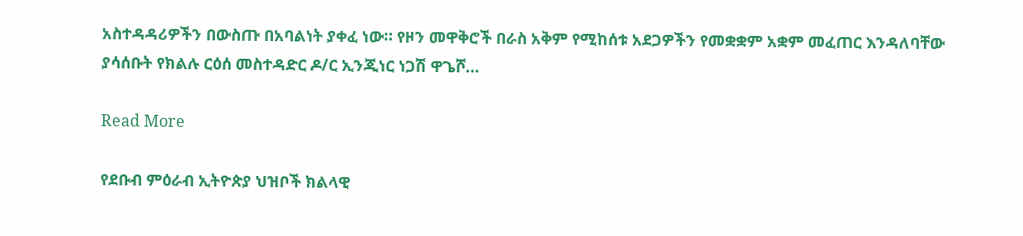አስተዳዳሪዎችን በውስጡ በአባልነት ያቀፈ ነው። የዞን መዋቅሮች በራስ አቅም የሚከሰቱ አደጋዎችን የመቋቋም አቋም መፈጠር እንዳለባቸው ያሳሰቡት የክልሉ ርዕሰ መስተዳድር ዶ/ር ኢንጂነር ነጋሽ ዋጌሾ…

Read More

የደቡብ ምዕራብ ኢትዮጵያ ህዝቦች ክልላዊ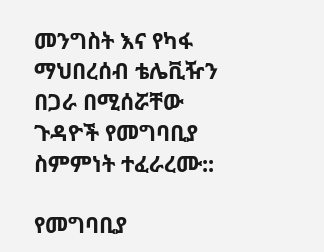መንግስት እና የካፋ ማህበረሰብ ቴሌቪዥን በጋራ በሚሰሯቸው ጉዳዮች የመግባቢያ ስምምነት ተፈራረሙ::

የመግባቢያ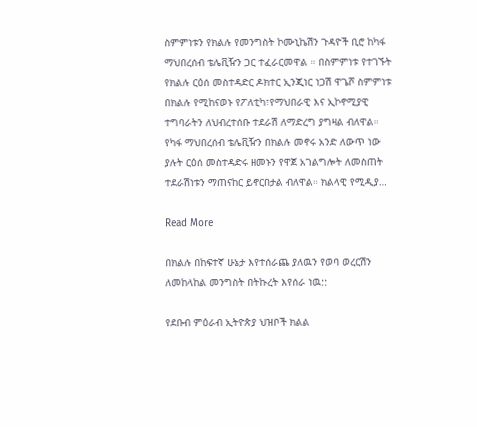ስምምነቱን የክልሉ የመንግስት ኮሙኒኬሽን ጉዳዮች ቢሮ ከካፋ ማህበረሰብ ቴሌቪዥን ጋር ተፈራርመዋል ። በስምምነቱ የተገኙት የክልሉ ርዕሰ መስተዳድር ዶክተር ኢንጂነር ነጋሽ ዋጌሾ ስምምነቱ በክልሉ የሚከናወኑ የፖለቲካ፣የማህበራዊ እና ኢኮኖሚያዊ ተግባራትን ለህብረተሰቡ ተደራሽ ለማድረግ ያግዛል ብለዋል። የካፋ ማህበረሰብ ቴሌቪዥን በክልሉ መኖሩ አንድ ለውጥ ነው ያሉት ርዕሰ መስተዳድሩ ዘመኑን የዋጀ አገልግሎት ለመስጠት ተደራሽነቱን ማጠናከር ይኖርበታል ብለዋል። ክልላዊ የሚዲያ…

Read More

በክልሉ በከፍተኛ ሁኔታ እየተሰራጨ ያለዉን የወባ ወረርሽን ለመከላከል መንግስት በትኩረት እየሰራ ነዉ::

የደቡብ ምዕራብ ኢትዮጵያ ህዝቦች ክልል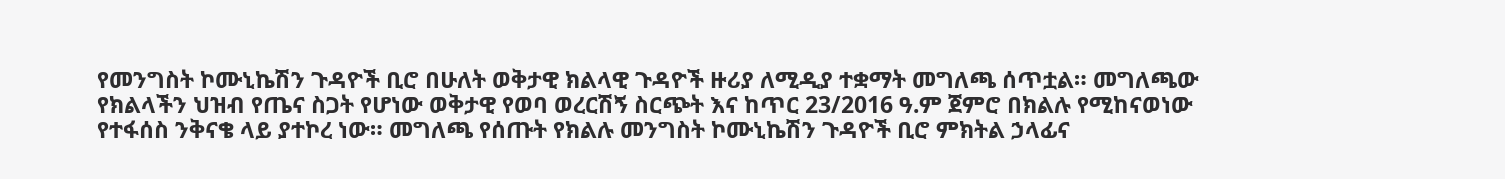የመንግስት ኮሙኒኬሽን ጉዳዮች ቢሮ በሁለት ወቅታዊ ክልላዊ ጉዳዮች ዙሪያ ለሚዲያ ተቋማት መግለጫ ሰጥቷል። መግለጫው የክልላችን ህዝብ የጤና ስጋት የሆነው ወቅታዊ የወባ ወረርሽኝ ስርጭት እና ከጥር 23/2016 ዓ.ም ጀምሮ በክልሉ የሚከናወነው የተፋሰስ ንቅናቄ ላይ ያተኮረ ነው። መግለጫ የሰጡት የክልሉ መንግስት ኮሙኒኬሽን ጉዳዮች ቢሮ ምክትል ኃላፊና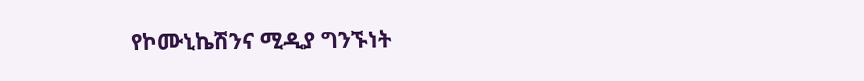የኮሙኒኬሽንና ሚዲያ ግንኙነት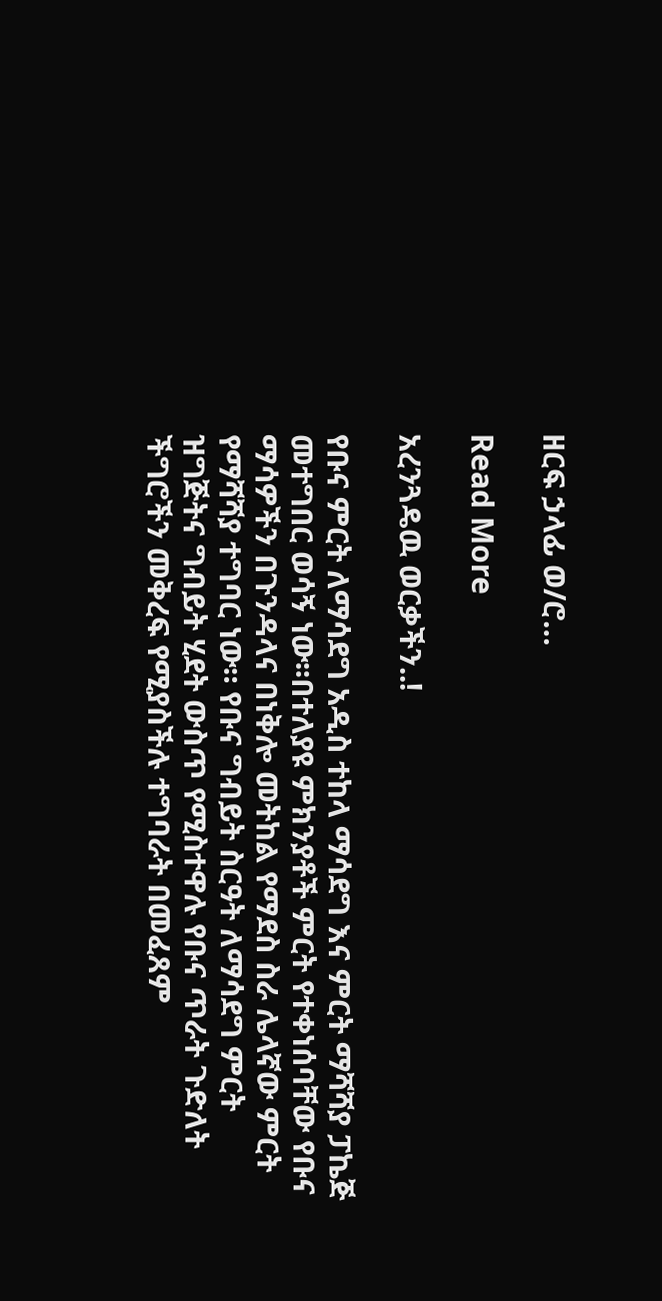ዘርፍ ኃላፊ ወ/ሮ…

Read More

አረንጓዴዉ ወርቃችን..!

የቡና ምርት ለማሳደግ አዲስ ተከላ ማሳደግ እና ምርት ማሻሻያ ፓኬጅ መተግበር ወሳኝ ነው፡፡በተለያዩ ምክንያቶች ምርት የተቀነሰባቸው የቡና ማሳዎችን በጉንዳላና በነቅሎ መትከል የማደስ ስራ ሌላኛው ምርት የማሻሻያ ተግባር ነው። የቡና ግብይት ስርዓት ለማሳደግ ምርት ዝግጅትና ግብይት ሂደት ውስጥ የሚስተዋሉ የቡና ጥራት ጉድለት ችግሮችን መቅረፍ የሚያስችሉ ተግባራት በመፈጸም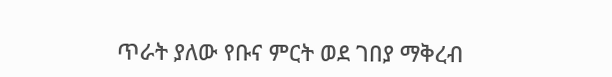ጥራት ያለው የቡና ምርት ወደ ገበያ ማቅረብ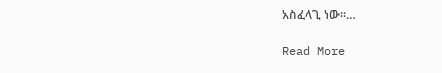አስፈላጊ ነው።…

Read More